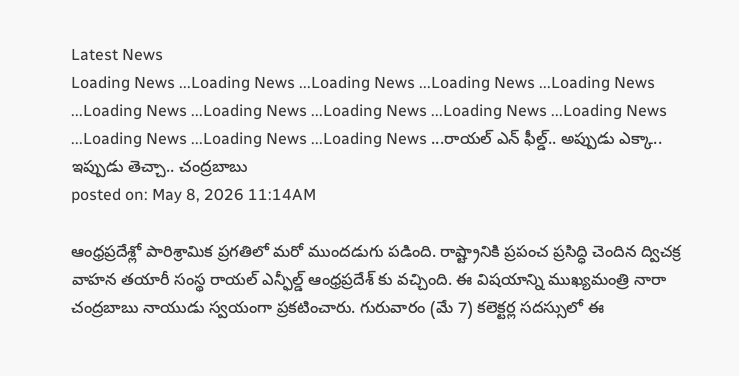Latest News
Loading News ...Loading News ...Loading News ...Loading News ...Loading News ...Loading News ...Loading News ...Loading News ...Loading News ...Loading News ...Loading News ...Loading News ...Loading News ...రాయల్ ఎన్ ఫీల్డ్.. అప్పుడు ఎక్కా.. ఇప్పుడు తెచ్చా.. చంద్రబాబు
posted on: May 8, 2026 11:14AM

ఆంధ్రప్రదేశ్లో పారిశ్రామిక ప్రగతిలో మరో ముందడుగు పడింది. రాష్ట్రానికి ప్రపంచ ప్రసిద్ధి చెందిన ద్విచక్ర వాహన తయారీ సంస్థ రాయల్ ఎన్ఫీల్డ్ ఆంధ్రప్రదేశ్ కు వచ్చింది. ఈ విషయాన్ని ముఖ్యమంత్రి నారా చంద్రబాబు నాయుడు స్వయంగా ప్రకటించారు. గురువారం (మే 7) కలెక్టర్ల సదస్సులో ఈ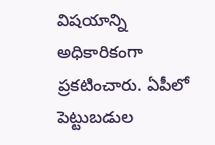విషయాన్ని అధికారికంగా ప్రకటించారు. ఏపీలో పెట్టుబడుల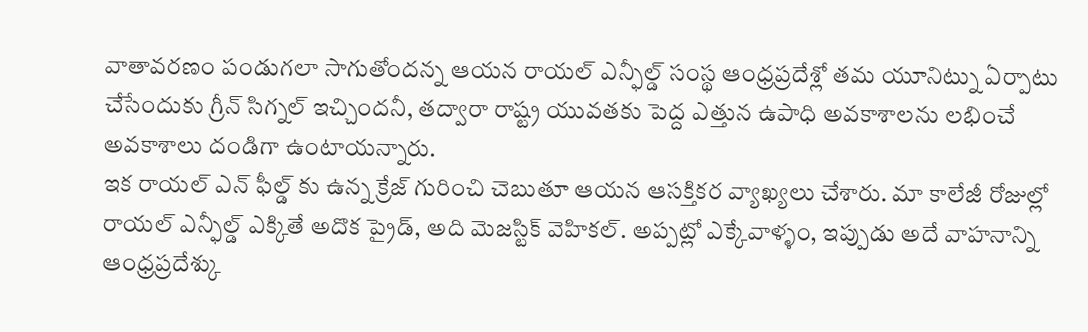వాతావరణం పండుగలా సాగుతోందన్న ఆయన రాయల్ ఎన్ఫీల్డ్ సంస్థ ఆంధ్రప్రదేశ్లో తమ యూనిట్ను ఏర్పాటు చేసేందుకు గ్రీన్ సిగ్నల్ ఇచ్చిందనీ, తద్వారా రాష్ట్ర యువతకు పెద్ద ఎత్తున ఉపాధి అవకాశాలను లభించే అవకాశాలు దండిగా ఉంటాయన్నారు.
ఇక రాయల్ ఎన్ ఫీల్డ్ కు ఉన్న క్రేజ్ గురించి చెబుతూ ఆయన ఆసక్తికర వ్యాఖ్యలు చేశారు. మా కాలేజీ రోజుల్లో రాయల్ ఎన్ఫీల్డ్ ఎక్కితే అదొక ప్రైడ్, అది మెజస్టిక్ వెహికల్. అప్పట్లో ఎక్కేవాళ్ళం, ఇప్పుడు అదే వాహనాన్ని ఆంధ్రప్రదేశ్కు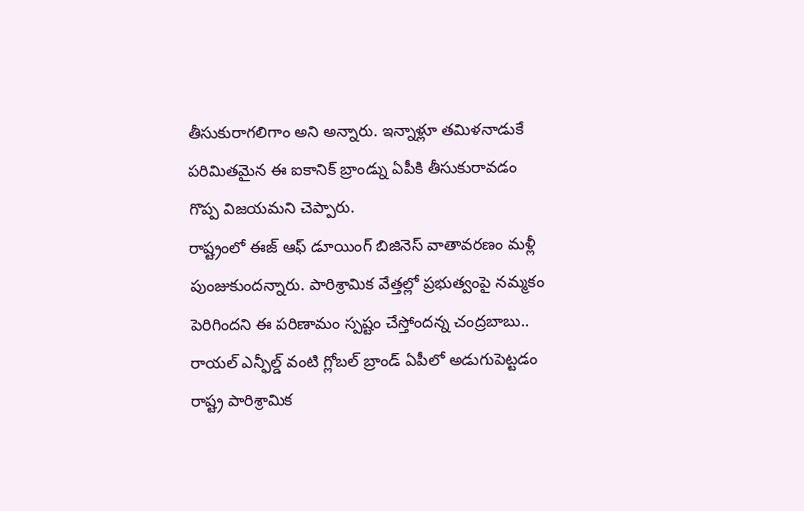తీసుకురాగలిగాం అని అన్నారు. ఇన్నాళ్లూ తమిళనాడుకే పరిమితమైన ఈ ఐకానిక్ బ్రాండ్ను ఏపీకి తీసుకురావడం గొప్ప విజయమని చెప్పారు.
రాష్ట్రంలో ఈజ్ ఆఫ్ డూయింగ్ బిజినెస్ వాతావరణం మళ్లీ పుంజుకుందన్నారు. పారిశ్రామిక వేత్తల్లో ప్రభుత్వంపై నమ్మకం పెరిగిందని ఈ పరిణామం స్పష్టం చేస్తోందన్న చంద్రబాబు.. రాయల్ ఎన్ఫీల్డ్ వంటి గ్లోబల్ బ్రాండ్ ఏపీలో అడుగుపెట్టడం రాష్ట్ర పారిశ్రామిక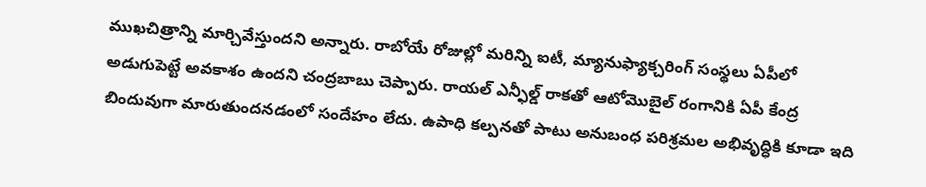ముఖచిత్రాన్ని మార్చివేస్తుందని అన్నారు. రాబోయే రోజుల్లో మరిన్ని ఐటీ, మ్యానుఫ్యాక్చరింగ్ సంస్థలు ఏపీలో అడుగుపెట్టే అవకాశం ఉందని చంద్రబాబు చెప్పారు. రాయల్ ఎన్ఫీల్డ్ రాకతో ఆటోమొబైల్ రంగానికి ఏపీ కేంద్ర బిందువుగా మారుతుందనడంలో సందేహం లేదు. ఉపాధి కల్పనతో పాటు అనుబంధ పరిశ్రమల అభివృద్ధికి కూడా ఇది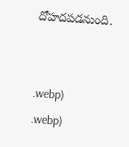దోహదపడనుంది.


.webp)
.webp)